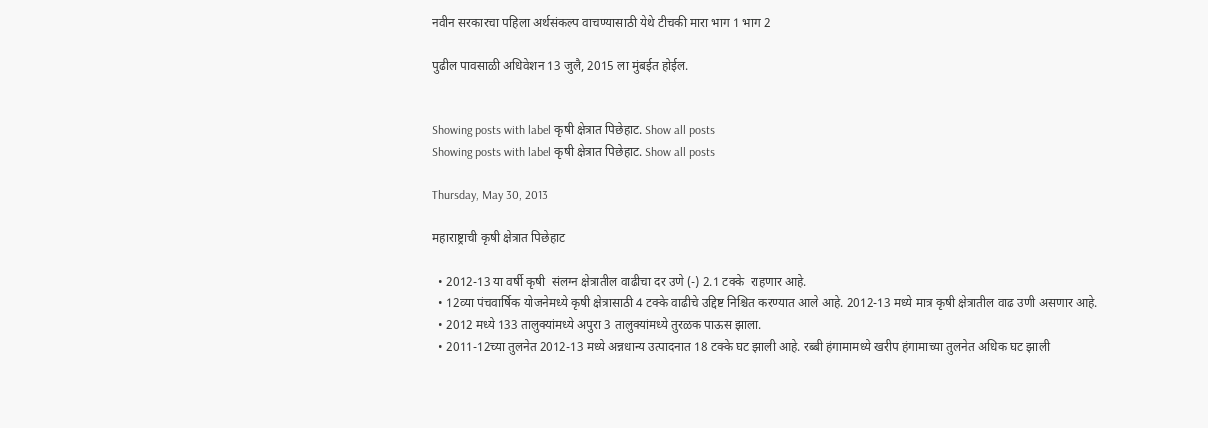नवीन सरकारचा पहिला अर्थसंकल्प वाचण्यासाठी येथे टीचकी मारा भाग 1 भाग 2

पुढील पावसाळी अधिवेशन 13 जुलै, 2015 ला मुंबईत होईल.


Showing posts with label कृषी क्षेत्रात पिछेहाट. Show all posts
Showing posts with label कृषी क्षेत्रात पिछेहाट. Show all posts

Thursday, May 30, 2013

महाराष्ट्राची कृषी क्षेत्रात पिछेहाट

  • 2012-13 या वर्षी कृषी  संलग्न क्षेत्रातील वाढीचा दर उणे (-) 2.1 टक्के  राहणार आहे.
  • 12व्या पंचवार्षिक योजनेमध्ये कृषी क्षेत्रासाठी 4 टक्के वाढीचे उद्दिष्ट निश्चित करण्यात आले आहे. 2012-13 मध्ये मात्र कृषी क्षेत्रातील वाढ उणी असणार आहे.
  • 2012 मध्ये 133 तालुक्यांमध्ये अपुरा 3 तालुक्यांमध्ये तुरळक पाऊस झाला.
  • 2011-12च्या तुलनेत 2012-13 मध्ये अन्नधान्य उत्पादनात 18 टक्के घट झाली आहे. रब्बी हंगामामध्ये खरीप हंगामाच्या तुलनेत अधिक घट झाली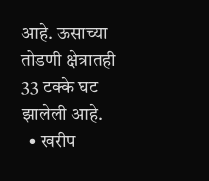आहे. ऊसाच्या तोडणी क्षेत्रातही 33 टक्के घट झालेली आहे.
  • खरीप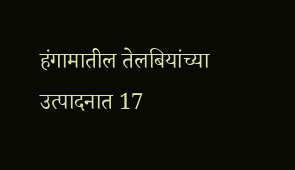हंगामातील तेलबियांच्या उत्पादनात 17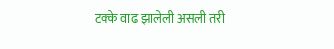टक्के वाढ झालेली असली तरी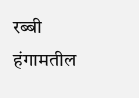रब्बी हंगामतील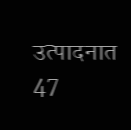उत्पादनात 47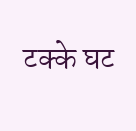टक्के घट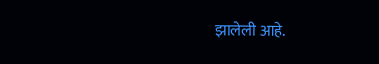झालेली आहे.